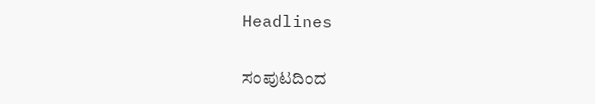Headlines

ಸಂಪುಟದಿಂದ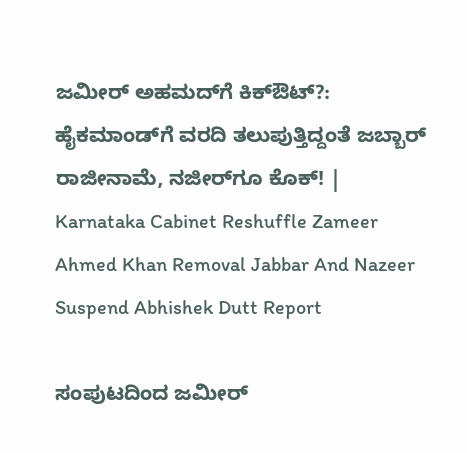ಜಮೀರ್ ಅಹಮದ್‌ಗೆ ಕಿಕ್ಔಟ್?: ಹೈಕಮಾಂಡ್‌ಗೆ ವರದಿ ತಲುಪುತ್ತಿದ್ದಂತೆ ಜಬ್ಬಾರ್ ರಾಜೀನಾಮೆ, ನಜೀರ್‌ಗೂ ಕೊಕ್! | Karnataka Cabinet Reshuffle Zameer Ahmed Khan Removal Jabbar And Nazeer Suspend Abhishek Dutt Report

ಸಂಪುಟದಿಂದ ಜಮೀರ್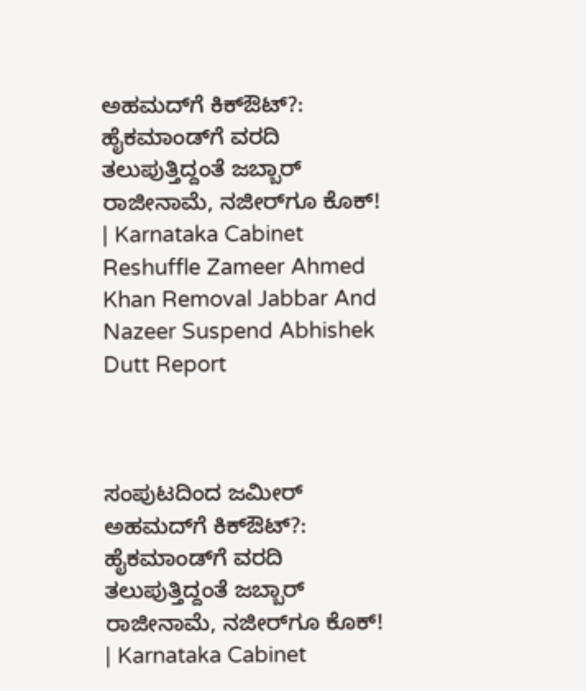ಅಹಮದ್‌ಗೆ ಕಿಕ್ಔಟ್?: ಹೈಕಮಾಂಡ್‌ಗೆ ವರದಿ ತಲುಪುತ್ತಿದ್ದಂತೆ ಜಬ್ಬಾರ್ ರಾಜೀನಾಮೆ, ನಜೀರ್‌ಗೂ ಕೊಕ್! | Karnataka Cabinet Reshuffle Zameer Ahmed Khan Removal Jabbar And Nazeer Suspend Abhishek Dutt Report



ಸಂಪುಟದಿಂದ ಜಮೀರ್ ಅಹಮದ್‌ಗೆ ಕಿಕ್ಔಟ್?: ಹೈಕಮಾಂಡ್‌ಗೆ ವರದಿ ತಲುಪುತ್ತಿದ್ದಂತೆ ಜಬ್ಬಾರ್ ರಾಜೀನಾಮೆ, ನಜೀರ್‌ಗೂ ಕೊಕ್! | Karnataka Cabinet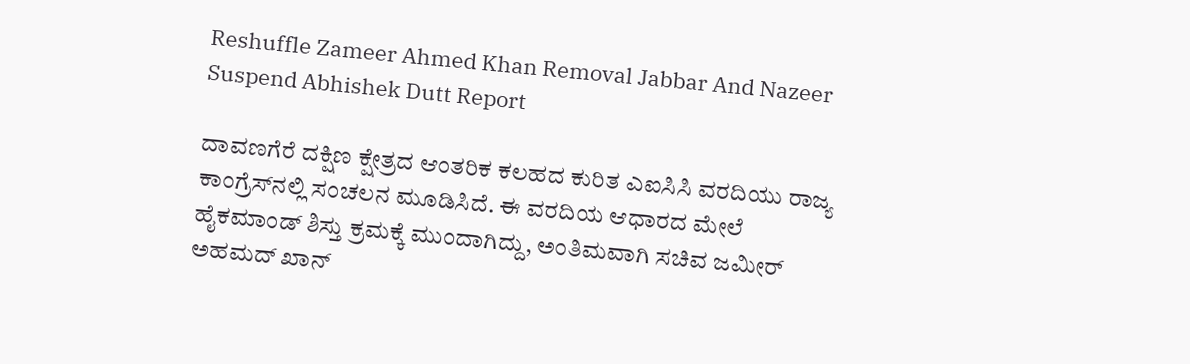Reshuffle Zameer Ahmed Khan Removal Jabbar And Nazeer Suspend Abhishek Dutt Report

ದಾವಣಗೆರೆ ದಕ್ಷಿಣ ಕ್ಷೇತ್ರದ ಆಂತರಿಕ ಕಲಹದ ಕುರಿತ ಎಐಸಿಸಿ ವರದಿಯು ರಾಜ್ಯ ಕಾಂಗ್ರೆಸ್‌ನಲ್ಲಿ ಸಂಚಲನ ಮೂಡಿಸಿದೆ. ಈ ವರದಿಯ ಆಧಾರದ ಮೇಲೆ ಹೈಕಮಾಂಡ್ ಶಿಸ್ತು ಕ್ರಮಕ್ಕೆ ಮುಂದಾಗಿದ್ದು, ಅಂತಿಮವಾಗಿ ಸಚಿವ ಜಮೀರ್ ಅಹಮದ್ ಖಾನ್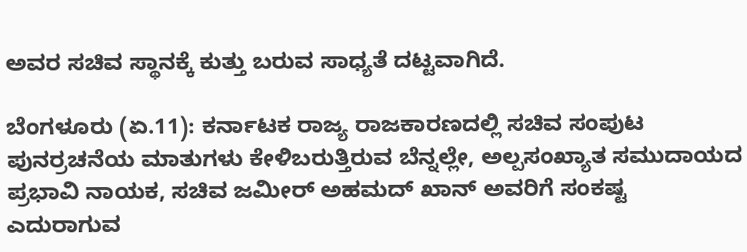ಅವರ ಸಚಿವ ಸ್ಥಾನಕ್ಕೆ ಕುತ್ತು ಬರುವ ಸಾಧ್ಯತೆ ದಟ್ಟವಾಗಿದೆ.

ಬೆಂಗಳೂರು (ಏ.11): ಕರ್ನಾಟಕ ರಾಜ್ಯ ರಾಜಕಾರಣದಲ್ಲಿ ಸಚಿವ ಸಂಪುಟ ಪುನರ್ರಚನೆಯ ಮಾತುಗಳು ಕೇಳಿಬರುತ್ತಿರುವ ಬೆನ್ನಲ್ಲೇ, ಅಲ್ಪಸಂಖ್ಯಾತ ಸಮುದಾಯದ ಪ್ರಭಾವಿ ನಾಯಕ, ಸಚಿವ ಜಮೀರ್ ಅಹಮದ್ ಖಾನ್ ಅವರಿಗೆ ಸಂಕಷ್ಟ ಎದುರಾಗುವ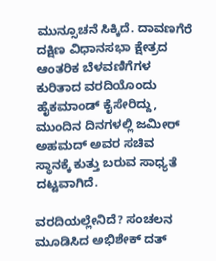ಮುನ್ಸೂಚನೆ ಸಿಕ್ಕಿದೆ. ದಾವಣಗೆರೆ ದಕ್ಷಿಣ ವಿಧಾನಸಭಾ ಕ್ಷೇತ್ರದ ಆಂತರಿಕ ಬೆಳವಣಿಗೆಗಳ ಕುರಿತಾದ ವರದಿಯೊಂದು ಹೈಕಮಾಂಡ್ ಕೈಸೇರಿದ್ದು, ಮುಂದಿನ ದಿನಗಳಲ್ಲಿ ಜಮೀರ್ ಅಹಮದ್ ಅವರ ಸಚಿವ ಸ್ಥಾನಕ್ಕೆ ಕುತ್ತು ಬರುವ ಸಾಧ್ಯತೆ ದಟ್ಟವಾಗಿದೆ.

ವರದಿಯಲ್ಲೇನಿದೆ? ಸಂಚಲನ ಮೂಡಿಸಿದ ಅಭಿಶೇಕ್ ದತ್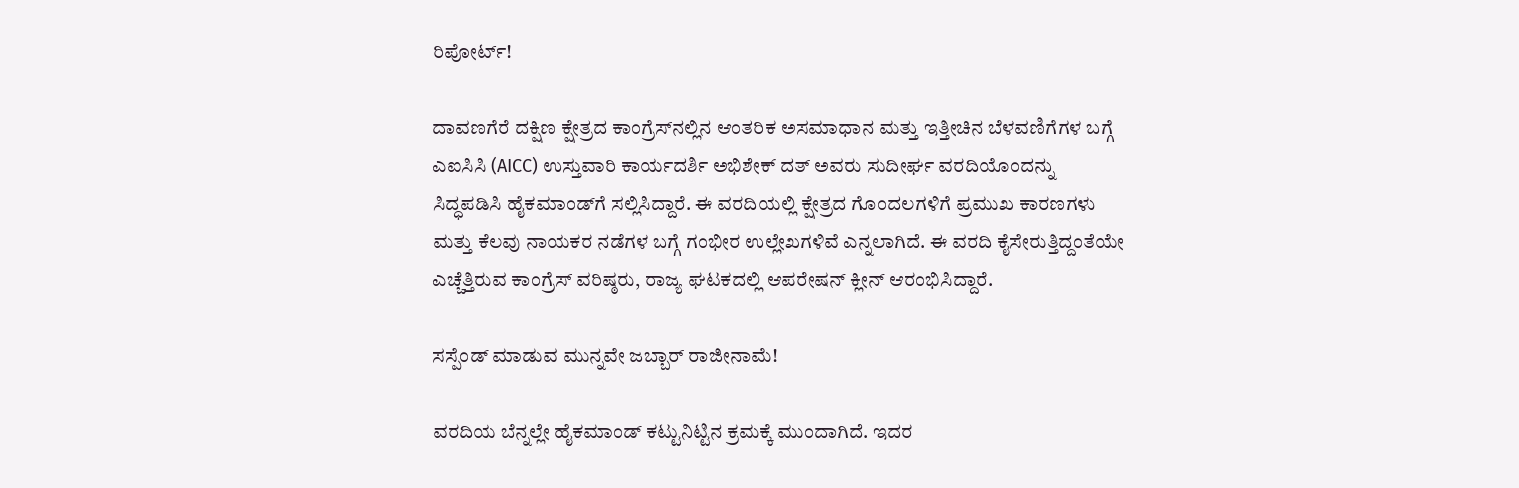ರಿಪೋರ್ಟ್!

ದಾವಣಗೆರೆ ದಕ್ಷಿಣ ಕ್ಷೇತ್ರದ ಕಾಂಗ್ರೆಸ್‌ನಲ್ಲಿನ ಆಂತರಿಕ ಅಸಮಾಧಾನ ಮತ್ತು ಇತ್ತೀಚಿನ ಬೆಳವಣಿಗೆಗಳ ಬಗ್ಗೆ ಎಐಸಿಸಿ (AICC) ಉಸ್ತುವಾರಿ ಕಾರ್ಯದರ್ಶಿ ಅಭಿಶೇಕ್ ದತ್ ಅವರು ಸುದೀರ್ಘ ವರದಿಯೊಂದನ್ನು ಸಿದ್ಧಪಡಿಸಿ ಹೈಕಮಾಂಡ್‌ಗೆ ಸಲ್ಲಿಸಿದ್ದಾರೆ. ಈ ವರದಿಯಲ್ಲಿ ಕ್ಷೇತ್ರದ ಗೊಂದಲಗಳಿಗೆ ಪ್ರಮುಖ ಕಾರಣಗಳು ಮತ್ತು ಕೆಲವು ನಾಯಕರ ನಡೆಗಳ ಬಗ್ಗೆ ಗಂಭೀರ ಉಲ್ಲೇಖಗಳಿವೆ ಎನ್ನಲಾಗಿದೆ. ಈ ವರದಿ ಕೈಸೇರುತ್ತಿದ್ದಂತೆಯೇ ಎಚ್ಚೆತ್ತಿರುವ ಕಾಂಗ್ರೆಸ್ ವರಿಷ್ಠರು, ರಾಜ್ಯ ಘಟಕದಲ್ಲಿ ಆಪರೇಷನ್ ಕ್ಲೀನ್ ಆರಂಭಿಸಿದ್ದಾರೆ.

ಸಸ್ಪೆಂಡ್ ಮಾಡುವ ಮುನ್ನವೇ ಜಬ್ಬಾರ್ ರಾಜೀನಾಮೆ!

ವರದಿಯ ಬೆನ್ನಲ್ಲೇ ಹೈಕಮಾಂಡ್ ಕಟ್ಟುನಿಟ್ಟಿನ ಕ್ರಮಕ್ಕೆ ಮುಂದಾಗಿದೆ. ಇದರ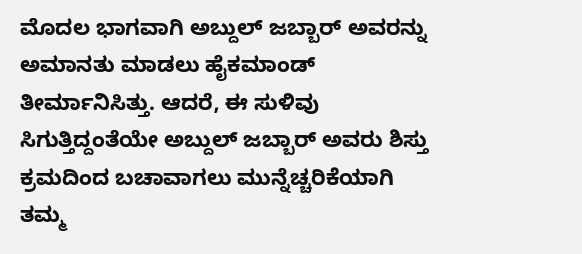ಮೊದಲ ಭಾಗವಾಗಿ ಅಬ್ದುಲ್ ಜಬ್ಬಾರ್ ಅವರನ್ನು ಅಮಾನತು ಮಾಡಲು ಹೈಕಮಾಂಡ್ ತೀರ್ಮಾನಿಸಿತ್ತು. ಆದರೆ, ಈ ಸುಳಿವು ಸಿಗುತ್ತಿದ್ದಂತೆಯೇ ಅಬ್ದುಲ್ ಜಬ್ಬಾರ್ ಅವರು ಶಿಸ್ತು ಕ್ರಮದಿಂದ ಬಚಾವಾಗಲು ಮುನ್ನೆಚ್ಚರಿಕೆಯಾಗಿ ತಮ್ಮ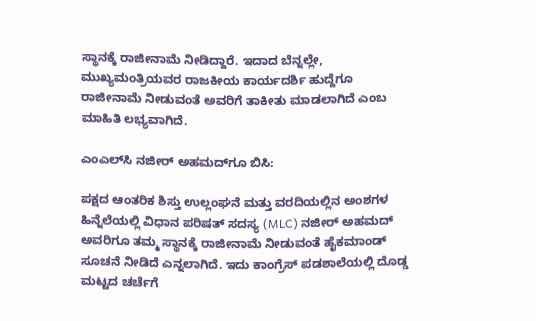ಸ್ಥಾನಕ್ಕೆ ರಾಜೀನಾಮೆ ನೀಡಿದ್ದಾರೆ. ಇದಾದ ಬೆನ್ನಲ್ಲೇ, ಮುಖ್ಯಮಂತ್ರಿಯವರ ರಾಜಕೀಯ ಕಾರ್ಯದರ್ಶಿ ಹುದ್ದೆಗೂ ರಾಜೀನಾಮೆ ನೀಡುವಂತೆ ಅವರಿಗೆ ತಾಕೀತು ಮಾಡಲಾಗಿದೆ ಎಂಬ ಮಾಹಿತಿ ಲಭ್ಯವಾಗಿದೆ.

ಎಂಎಲ್‌ಸಿ ನಜೀರ್ ಅಹಮದ್‌ಗೂ ಬಿಸಿ:

ಪಕ್ಷದ ಆಂತರಿಕ ಶಿಸ್ತು ಉಲ್ಲಂಘನೆ ಮತ್ತು ವರದಿಯಲ್ಲಿನ ಅಂಶಗಳ ಹಿನ್ನೆಲೆಯಲ್ಲಿ ವಿಧಾನ ಪರಿಷತ್ ಸದಸ್ಯ (MLC) ನಜೀರ್ ಅಹಮದ್ ಅವರಿಗೂ ತಮ್ಮ ಸ್ಥಾನಕ್ಕೆ ರಾಜೀನಾಮೆ ನೀಡುವಂತೆ ಹೈಕಮಾಂಡ್ ಸೂಚನೆ ನೀಡಿದೆ ಎನ್ನಲಾಗಿದೆ. ಇದು ಕಾಂಗ್ರೆಸ್ ಪಡಶಾಲೆಯಲ್ಲಿ ದೊಡ್ಡ ಮಟ್ಟದ ಚರ್ಚೆಗೆ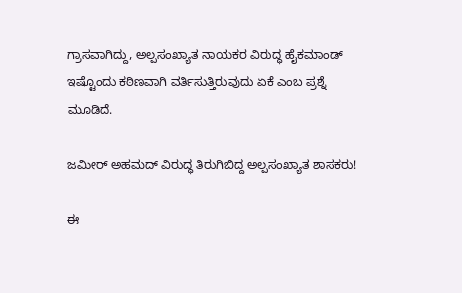ಗ್ರಾಸವಾಗಿದ್ದು, ಅಲ್ಪಸಂಖ್ಯಾತ ನಾಯಕರ ವಿರುದ್ಧ ಹೈಕಮಾಂಡ್ ಇಷ್ಟೊಂದು ಕಠಿಣವಾಗಿ ವರ್ತಿಸುತ್ತಿರುವುದು ಏಕೆ ಎಂಬ ಪ್ರಶ್ನೆ ಮೂಡಿದೆ.

ಜಮೀರ್ ಅಹಮದ್ ವಿರುದ್ಧ ತಿರುಗಿಬಿದ್ದ ಅಲ್ಪಸಂಖ್ಯಾತ ಶಾಸಕರು!

ಈ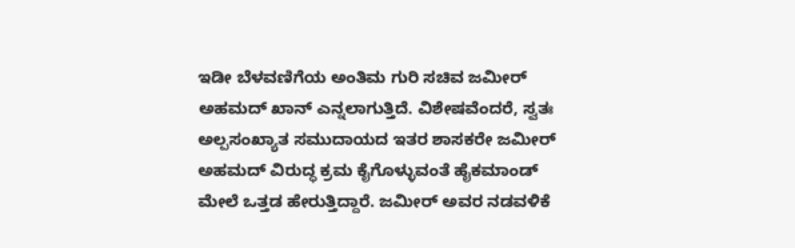ಇಡೀ ಬೆಳವಣಿಗೆಯ ಅಂತಿಮ ಗುರಿ ಸಚಿವ ಜಮೀರ್ ಅಹಮದ್ ಖಾನ್ ಎನ್ನಲಾಗುತ್ತಿದೆ. ವಿಶೇಷವೆಂದರೆ, ಸ್ವತಃ ಅಲ್ಪಸಂಖ್ಯಾತ ಸಮುದಾಯದ ಇತರ ಶಾಸಕರೇ ಜಮೀರ್ ಅಹಮದ್ ವಿರುದ್ಧ ಕ್ರಮ ಕೈಗೊಳ್ಳುವಂತೆ ಹೈಕಮಾಂಡ್ ಮೇಲೆ ಒತ್ತಡ ಹೇರುತ್ತಿದ್ದಾರೆ. ಜಮೀರ್ ಅವರ ನಡವಳಿಕೆ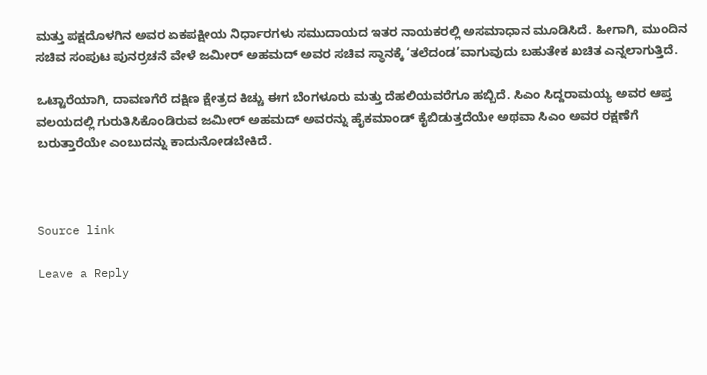ಮತ್ತು ಪಕ್ಷದೊಳಗಿನ ಅವರ ಏಕಪಕ್ಷೀಯ ನಿರ್ಧಾರಗಳು ಸಮುದಾಯದ ಇತರ ನಾಯಕರಲ್ಲಿ ಅಸಮಾಧಾನ ಮೂಡಿಸಿದೆ. ಹೀಗಾಗಿ, ಮುಂದಿನ ಸಚಿವ ಸಂಪುಟ ಪುನರ್ರಚನೆ ವೇಳೆ ಜಮೀರ್ ಅಹಮದ್ ಅವರ ಸಚಿವ ಸ್ಥಾನಕ್ಕೆ ‘ತಲೆದಂಡ’ವಾಗುವುದು ಬಹುತೇಕ ಖಚಿತ ಎನ್ನಲಾಗುತ್ತಿದೆ.

ಒಟ್ಟಾರೆಯಾಗಿ, ದಾವಣಗೆರೆ ದಕ್ಷಿಣ ಕ್ಷೇತ್ರದ ಕಿಚ್ಚು ಈಗ ಬೆಂಗಳೂರು ಮತ್ತು ದೆಹಲಿಯವರೆಗೂ ಹಬ್ಬಿದೆ. ಸಿಎಂ ಸಿದ್ದರಾಮಯ್ಯ ಅವರ ಆಪ್ತ ವಲಯದಲ್ಲಿ ಗುರುತಿಸಿಕೊಂಡಿರುವ ಜಮೀರ್ ಅಹಮದ್ ಅವರನ್ನು ಹೈಕಮಾಂಡ್ ಕೈಬಿಡುತ್ತದೆಯೇ ಅಥವಾ ಸಿಎಂ ಅವರ ರಕ್ಷಣೆಗೆ ಬರುತ್ತಾರೆಯೇ ಎಂಬುದನ್ನು ಕಾದುನೋಡಬೇಕಿದೆ.



Source link

Leave a Reply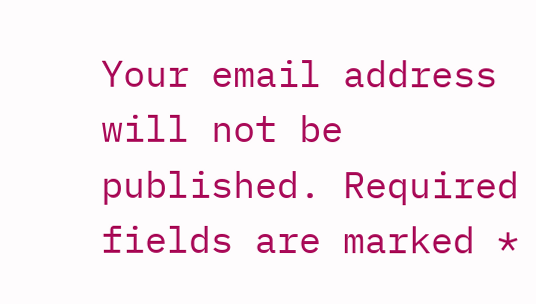Your email address will not be published. Required fields are marked *